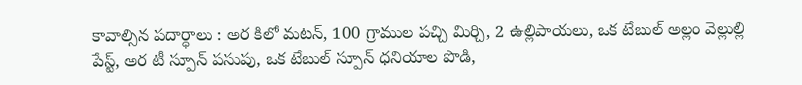కావాల్సిన పదార్ధాలు : అర కిలో మటన్, 100 గ్రాముల పచ్చి మిర్చి, 2 ఉల్లిపాయలు, ఒక టేబుల్ అల్లం వెల్లుల్లి పేస్ట్, అర టీ స్పూన్ పసుపు, ఒక టేబుల్ స్పూన్ ధనియాల పొడి,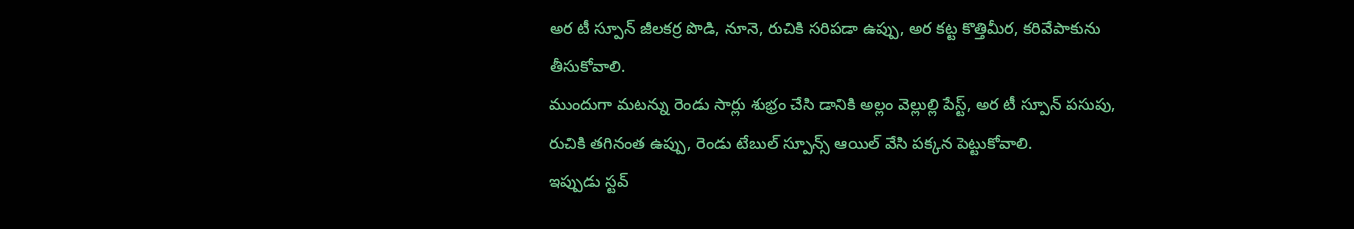అర టీ స్పూన్ జీలకర్ర పొడి, నూనె, రుచికి సరిపడా ఉప్పు, అర కట్ట కొత్తిమీర, కరివేపాకును తీసుకోవాలి.
ముందుగా మటన్ను రెండు సార్లు శుభ్రం చేసి డానికి అల్లం వెల్లుల్లి పేస్ట్, అర టీ స్పూన్ పసుపు, రుచికి తగినంత ఉప్పు, రెండు టేబుల్ స్పూన్స్ ఆయిల్ వేసి పక్కన పెట్టుకోవాలి.
ఇప్పుడు స్టవ్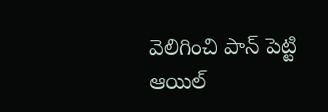వెలిగించి పాన్ పెట్టి ఆయిల్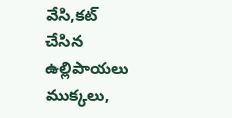వేసి,కట్ చేసిన ఉల్లిపాయలు ముక్కలు,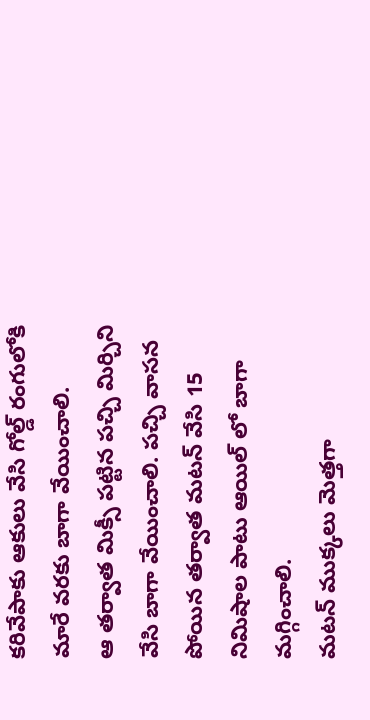కరివేపాకు ఆకులు వేసి గోల్డ్ రంగులోకి మారే వరకు బాగా వేయించాలి.
ఆ తర్వాత మిక్సీ పట్టిన పచ్చి మిర్చిని వేసి బాగా వేయించాలి. పచ్చి వాసన పోయిన తర్వాత మటన్ వేసి 15 నిమిషాల పాటు ఆయిల్ లో బాగా మగ్గించాలి.
మటన్ ముక్కలు మెత్తగా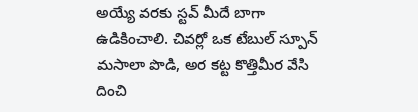అయ్యే వరకు స్టవ్ మీదే బాగా ఉడికించాలి. చివర్లో ఒక టేబుల్ స్పూన్ మసాలా పొడి, అర కట్ట కొత్తిమీర వేసి దించి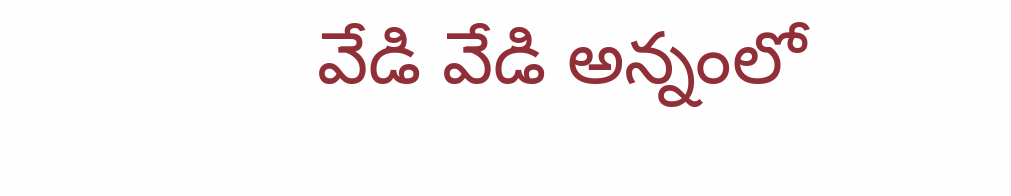వేడి వేడి అన్నంలో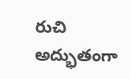రుచి అద్భుతంగా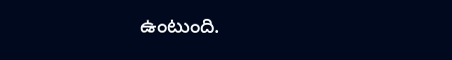ఉంటుంది.